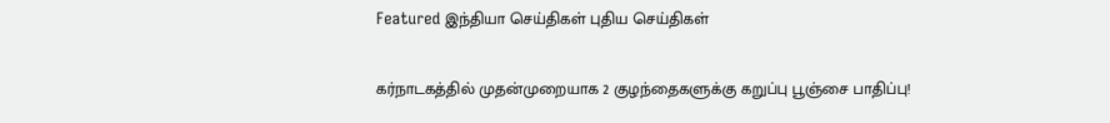Featured இந்தியா செய்திகள் புதிய செய்திகள்

கர்நாடகத்தில் முதன்முறையாக 2 குழந்தைகளுக்கு கறுப்பு பூஞ்சை பாதிப்பு!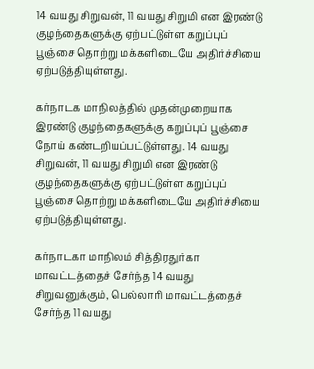14 வயது சிறுவன், 11 வயது சிறுமி என இரண்டு குழந்தைகளுக்கு ஏற்பட்டுள்ள கறுப்புப் பூஞ்சை தொற்று மக்களிடையே அதிர்ச்சியை ஏற்படுத்தியுள்ளது.

கர்நாடக மாநிலத்தில் முதன்முறையாக இரண்டு குழந்தைகளுக்கு கறுப்புப் பூஞ்சை நோய் கண்டறியப்பட்டுள்ளது. 14 வயது சிறுவன், 11 வயது சிறுமி என இரண்டு குழந்தைகளுக்கு ஏற்பட்டுள்ள கறுப்புப் பூஞ்சை தொற்று மக்களிடையே அதிர்ச்சியை ஏற்படுத்தியுள்ளது.

கர்நாடகா மாநிலம் சித்திரதுர்கா மாவட்டத்தைச் சேர்ந்த 14 வயது சிறுவனுக்கும், பெல்லாரி மாவட்டத்தைச் சேர்ந்த 11 வயது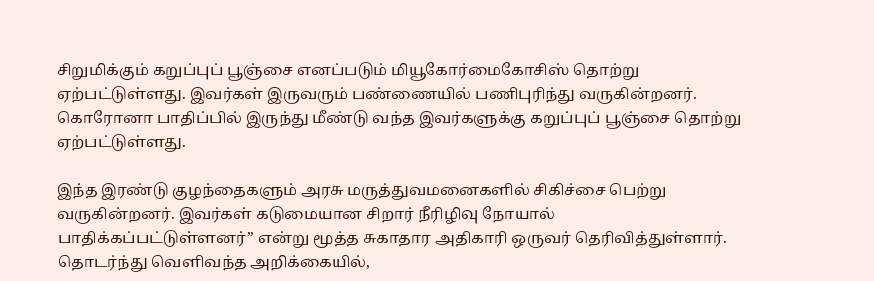சிறுமிக்கும் கறுப்புப் பூஞ்சை எனப்படும் மியூகோர்மைகோசிஸ் தொற்று ஏற்பட்டுள்ளது. இவர்கள் இருவரும் பண்ணையில் பணிபுரிந்து வருகின்றனர். கொரோனா பாதிப்பில் இருந்து மீண்டு வந்த இவர்களுக்கு கறுப்புப் பூஞ்சை தொற்று ஏற்பட்டுள்ளது.

இந்த இரண்டு குழந்தைகளும் அரசு மருத்துவமனைகளில் சிகிச்சை பெற்று வருகின்றனர். இவர்கள் கடுமையான சிறார் நீரிழிவு நோயால் பாதிக்கப்பட்டுள்ளனர்” என்று மூத்த சுகாதார அதிகாரி ஒருவர் தெரிவித்துள்ளார். தொடர்ந்து வெளிவந்த அறிக்கையில்,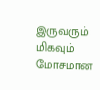இருவரும் மிகவும் மோசமான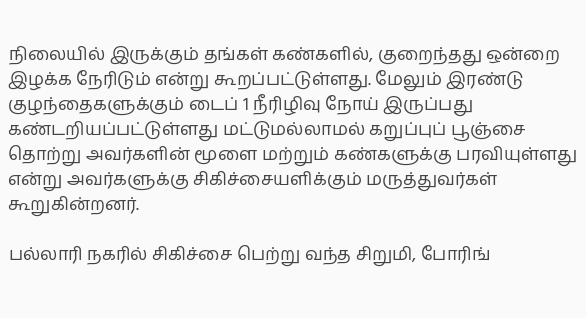நிலையில் இருக்கும் தங்கள் கண்களில், குறைந்தது ஒன்றை இழக்க நேரிடும் என்று கூறப்பட்டுள்ளது. மேலும் இரண்டு குழந்தைகளுக்கும் டைப் 1 நீரிழிவு நோய் இருப்பது கண்டறியப்பட்டுள்ளது மட்டுமல்லாமல் கறுப்புப் பூஞ்சை தொற்று அவர்களின் மூளை மற்றும் கண்களுக்கு பரவியுள்ளது என்று அவர்களுக்கு சிகிச்சையளிக்கும் மருத்துவர்கள் கூறுகின்றனர்.

பல்லாரி நகரில் சிகிச்சை பெற்று வந்த சிறுமி, போரிங்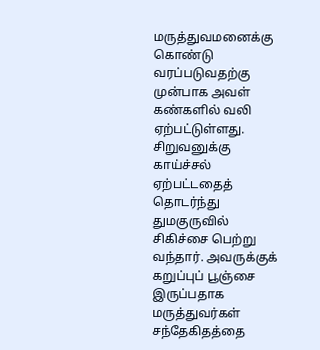மருத்துவமனைக்கு கொண்டு வரப்படுவதற்கு முன்பாக அவள் கண்களில் வலி ஏற்பட்டுள்ளது. சிறுவனுக்கு காய்ச்சல் ஏற்பட்டதைத் தொடர்ந்து துமகுருவில் சிகிச்சை பெற்று வந்தார். அவருக்குக் கறுப்புப் பூஞ்சை இருப்பதாக மருத்துவர்கள் சந்தேகிதத்தை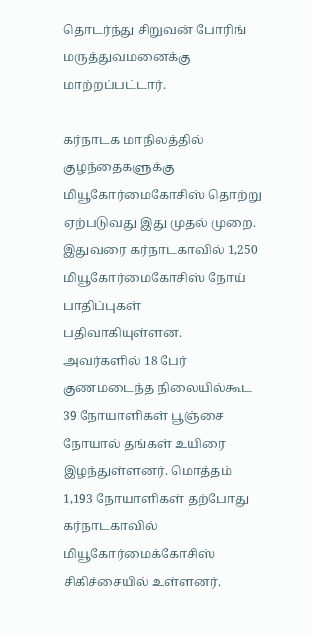தொடர்ந்து சிறுவன் போரிங் மருத்துவமனைக்கு மாற்றப்பட்டார்.

கர்நாடக மாநிலத்தில் குழந்தைகளுக்கு மியூகோர்மைகோசிஸ் தொற்று ஏற்படுவது இது முதல் முறை. இதுவரை கர்நாடகாவில் 1,250 மியூகோர்மைகோசிஸ் நோய் பாதிப்புகள் பதிவாகியுள்ளன. அவர்களில் 18 பேர் குணமடைந்த நிலையில்கூட 39 நோயாளிகள் பூஞ்சை நோயால் தங்கள் உயிரை இழந்துள்ளனர். மொத்தம் 1,193 நோயாளிகள் தற்போது கர்நாடகாவில் மியூகோர்மைக்கோசிஸ் சிகிச்சையில் உள்ளனர்.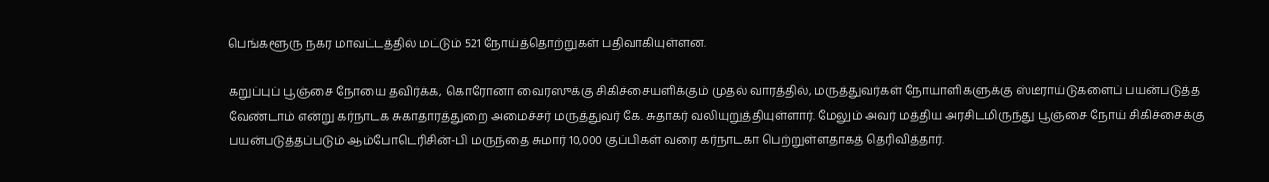பெங்களூரு நகர மாவட்டத்தில் மட்டும் 521 நோய்த்தொற்றுகள் பதிவாகியுள்ளன.

கறுப்புப் பூஞ்சை நோயை தவிர்க்க, கொரோனா வைரஸுக்கு சிகிச்சையளிக்கும் முதல் வாரத்தில், மருத்துவர்கள் நோயாளிகளுக்கு ஸ்டீராய்டுகளைப் பயன்படுத்த வேண்டாம் என்று கர்நாடக சுகாதாரத்துறை அமைச்சர் மருத்துவர் கே. சுதாகர் வலியுறுத்தியுள்ளார். மேலும் அவர் மத்திய அரசிடமிருந்து பூஞ்சை நோய் சிகிச்சைக்கு பயன்படுத்தப்படும் ஆம்போடெரிசின்-பி மருந்தை சுமார் 10,000 குப்பிகள் வரை கர்நாடகா பெற்றுள்ளதாகத் தெரிவித்தார்.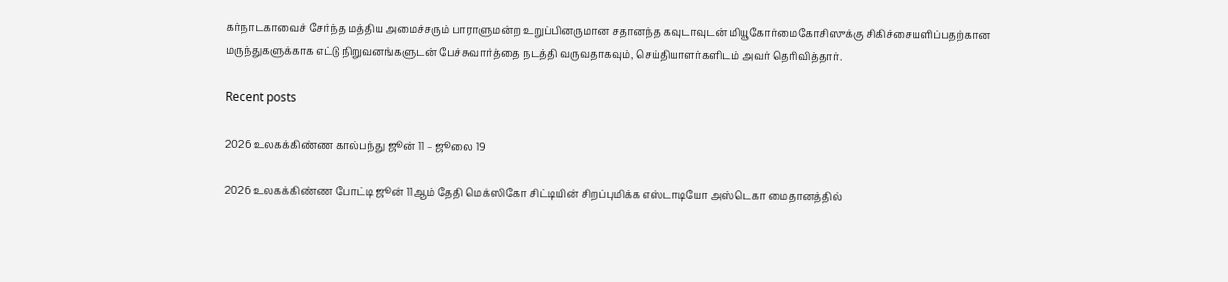கர்நாடகாவைச் சேர்ந்த மத்திய அமைச்சரும் பாராளுமன்ற உறுப்பினருமான சதானந்த கவுடாவுடன் மியூகோர்மைகோசிஸுக்கு சிகிச்சையளிப்பதற்கான மருந்துகளுக்காக எட்டு நிறுவனங்களுடன் பேச்சுவார்த்தை நடத்தி வருவதாகவும், செய்தியாளர்களிடம் அவர் தெரிவித்தார்.

Recent posts

2026 உலகக்கிண்ண கால்பந்து ஜூன் 11 – ஜூலை 19

2026 உலகக்கிண்ண போட்டி ஜூன் 11ஆம் தேதி மெக்ஸிகோ சிட்டியின் சிறப்புமிக்க எஸ்டாடியோ அஸ்டெகா மைதானத்தில்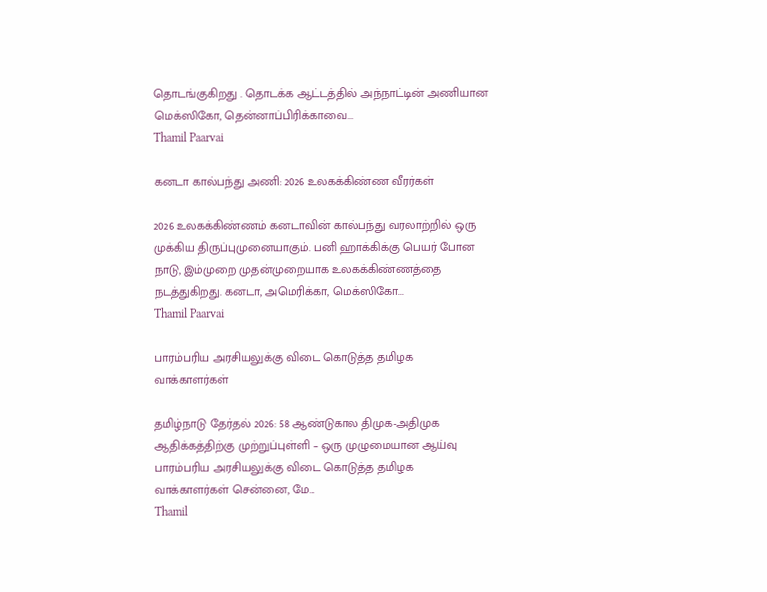தொடங்குகிறது . தொடக்க ஆட்டத்தில் அந்நாட்டின் அணியான மெக்ஸிகோ, தென்னாப்பிரிக்காவை...
Thamil Paarvai

கனடா கால்பந்து அணி: 2026 உலகக்கிண்ண வீரர்கள்

2026 உலகக்கிண்ணம் கனடாவின் கால்பந்து வரலாற்றில் ஒரு முக்கிய திருப்புமுனையாகும். பனி ஹாக்கிக்கு பெயர் போன நாடு, இம்முறை முதன்முறையாக உலகக்கிண்ணத்தை நடத்துகிறது. கனடா, அமெரிக்கா, மெக்ஸிகோ...
Thamil Paarvai

பாரம்பரிய அரசியலுக்கு விடை கொடுத்த தமிழக வாக்காளர்கள்

தமிழ்நாடு தேர்தல் 2026: 58 ஆண்டுகால திமுக-அதிமுக ஆதிக்கத்திற்கு முற்றுப்புள்ளி – ஒரு முழுமையான ஆய்வு பாரம்பரிய அரசியலுக்கு விடை கொடுத்த தமிழக வாக்காளர்கள் சென்னை, மே...
Thamil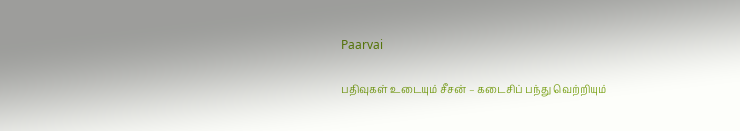Paarvai

பதிவுகள் உடையும் சீசன் – கடைசிப் பந்து வெற்றியும்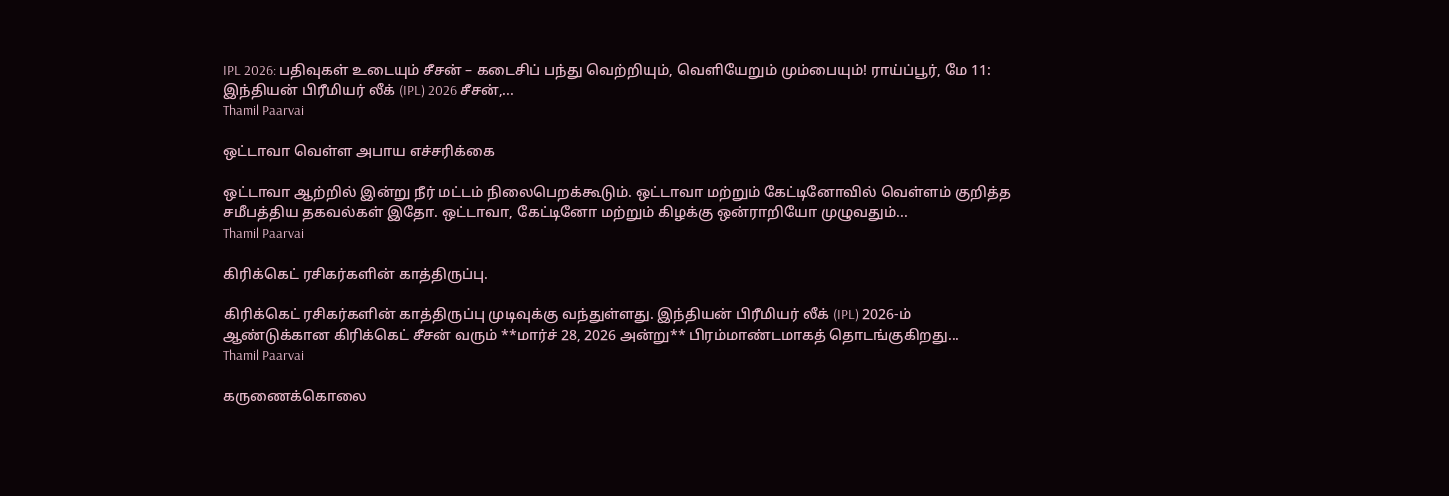IPL 2026: பதிவுகள் உடையும் சீசன் – கடைசிப் பந்து வெற்றியும், வெளியேறும் மும்பையும்! ராய்ப்பூர், மே 11: இந்தியன் பிரீமியர் லீக் (IPL) 2026 சீசன்,...
Thamil Paarvai

ஒட்டாவா வெள்ள அபாய எச்சரிக்கை

ஒட்டாவா ஆற்றில் இன்று நீர் மட்டம் நிலைபெறக்கூடும். ஒட்டாவா மற்றும் கேட்டினோவில் வெள்ளம் குறித்த சமீபத்திய தகவல்கள் இதோ. ஒட்டாவா, கேட்டினோ மற்றும் கிழக்கு ஒன்ராறியோ முழுவதும்...
Thamil Paarvai

கிரிக்கெட் ரசிகர்களின் காத்திருப்பு.

கிரிக்கெட் ரசிகர்களின் காத்திருப்பு முடிவுக்கு வந்துள்ளது. இந்தியன் பிரீமியர் லீக் (IPL) 2026-ம் ஆண்டுக்கான கிரிக்கெட் சீசன் வரும் **மார்ச் 28, 2026 அன்று** பிரம்மாண்டமாகத் தொடங்குகிறது...
Thamil Paarvai

கருணைக்கொலை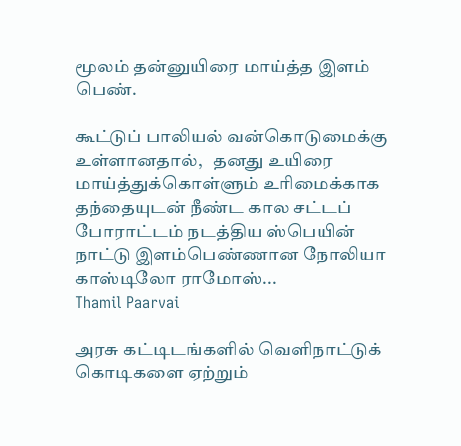மூலம் தன்னுயிரை மாய்த்த இளம் பெண்.

கூட்டுப் பாலியல் வன்கொடுமைக்கு உள்ளானதால்,   தனது உயிரை மாய்த்துக்கொள்ளும் உரிமைக்காக தந்தையுடன் நீண்ட கால சட்டப் போராட்டம் நடத்திய ஸ்பெயின் நாட்டு இளம்பெண்ணான நோலியா காஸ்டிலோ ராமோஸ்...
Thamil Paarvai

அரசு கட்டிடங்களில் வெளிநாட்டுக் கொடிகளை ஏற்றும்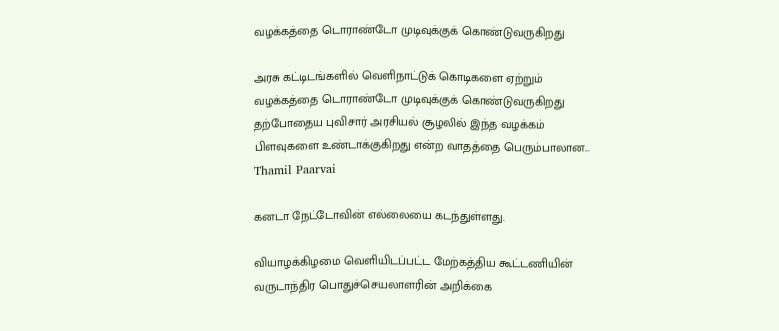வழக்கத்தை டொராண்டோ முடிவுக்குக் கொண்டுவருகிறது

அரசு கட்டிடங்களில் வெளிநாட்டுக் கொடிகளை ஏற்றும் வழக்கத்தை டொராண்டோ முடிவுக்குக் கொண்டுவருகிறது தற்போதைய புவிசார் அரசியல் சூழலில் இந்த வழக்கம் பிளவுகளை உண்டாக்குகிறது என்ற வாதத்தை பெரும்பாலான...
Thamil Paarvai

கனடா நேட்டோவின் எல்லையை கடந்துள்ளது.

வியாழக்கிழமை வெளியிடப்பட்ட மேற்கத்திய கூட்டணியின் வருடாந்திர பொதுச்செயலாளரின் அறிக்கை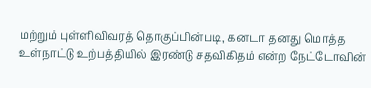மற்றும் புள்ளிவிவரத் தொகுப்பின்படி, கனடா தனது மொத்த உள்நாட்டு உற்பத்தியில் இரண்டு சதவிகிதம் என்ற நேட்டோவின்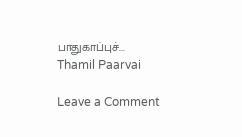பாதுகாப்புச்...
Thamil Paarvai

Leave a Comment